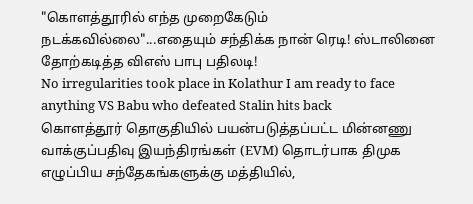"கொளத்தூரில் எந்த முறைகேடும் நடக்கவில்லை"...எதையும் சந்திக்க நான் ரெடி! ஸ்டாலினை தோற்கடித்த விஎஸ் பாபு பதிலடி!
No irregularities took place in Kolathur I am ready to face anything VS Babu who defeated Stalin hits back
கொளத்தூர் தொகுதியில் பயன்படுத்தப்பட்ட மின்னணு வாக்குப்பதிவு இயந்திரங்கள் (EVM) தொடர்பாக திமுக எழுப்பிய சந்தேகங்களுக்கு மத்தியில்,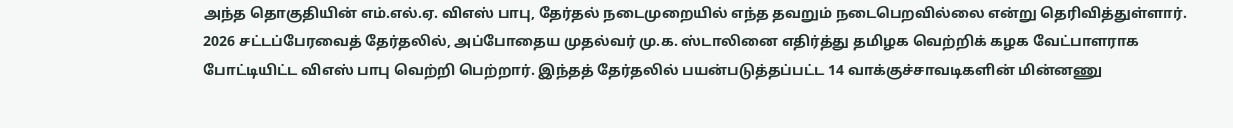அந்த தொகுதியின் எம்.எல்.ஏ. விஎஸ் பாபு, தேர்தல் நடைமுறையில் எந்த தவறும் நடைபெறவில்லை என்று தெரிவித்துள்ளார்.
2026 சட்டப்பேரவைத் தேர்தலில், அப்போதைய முதல்வர் மு.க. ஸ்டாலினை எதிர்த்து தமிழக வெற்றிக் கழக வேட்பாளராக போட்டியிட்ட விஎஸ் பாபு வெற்றி பெற்றார். இந்தத் தேர்தலில் பயன்படுத்தப்பட்ட 14 வாக்குச்சாவடிகளின் மின்னணு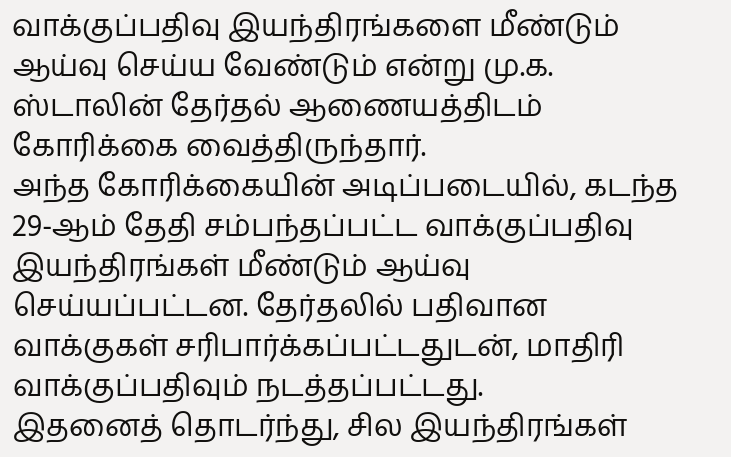வாக்குப்பதிவு இயந்திரங்களை மீண்டும் ஆய்வு செய்ய வேண்டும் என்று மு.க. ஸ்டாலின் தேர்தல் ஆணையத்திடம் கோரிக்கை வைத்திருந்தார்.
அந்த கோரிக்கையின் அடிப்படையில், கடந்த 29-ஆம் தேதி சம்பந்தப்பட்ட வாக்குப்பதிவு இயந்திரங்கள் மீண்டும் ஆய்வு செய்யப்பட்டன. தேர்தலில் பதிவான வாக்குகள் சரிபார்க்கப்பட்டதுடன், மாதிரி வாக்குப்பதிவும் நடத்தப்பட்டது.
இதனைத் தொடர்ந்து, சில இயந்திரங்கள்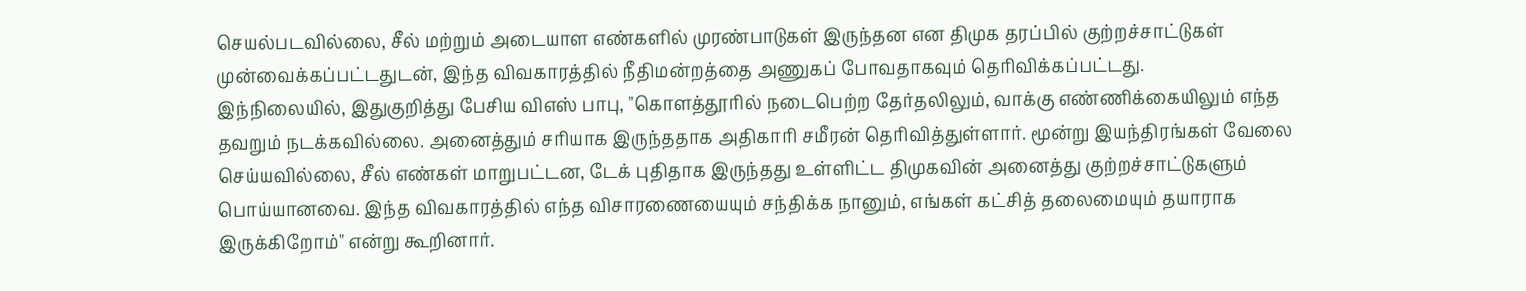செயல்படவில்லை, சீல் மற்றும் அடையாள எண்களில் முரண்பாடுகள் இருந்தன என திமுக தரப்பில் குற்றச்சாட்டுகள் முன்வைக்கப்பட்டதுடன், இந்த விவகாரத்தில் நீதிமன்றத்தை அணுகப் போவதாகவும் தெரிவிக்கப்பட்டது.
இந்நிலையில், இதுகுறித்து பேசிய விஎஸ் பாபு, "கொளத்தூரில் நடைபெற்ற தேர்தலிலும், வாக்கு எண்ணிக்கையிலும் எந்த தவறும் நடக்கவில்லை. அனைத்தும் சரியாக இருந்ததாக அதிகாரி சமீரன் தெரிவித்துள்ளார். மூன்று இயந்திரங்கள் வேலை செய்யவில்லை, சீல் எண்கள் மாறுபட்டன, டேக் புதிதாக இருந்தது உள்ளிட்ட திமுகவின் அனைத்து குற்றச்சாட்டுகளும் பொய்யானவை. இந்த விவகாரத்தில் எந்த விசாரணையையும் சந்திக்க நானும், எங்கள் கட்சித் தலைமையும் தயாராக இருக்கிறோம்" என்று கூறினார்.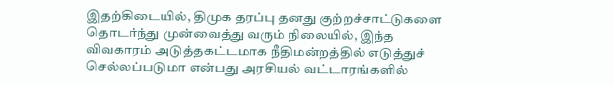இதற்கிடையில், திமுக தரப்பு தனது குற்றச்சாட்டுகளை தொடர்ந்து முன்வைத்து வரும் நிலையில், இந்த விவகாரம் அடுத்தகட்டமாக நீதிமன்றத்தில் எடுத்துச் செல்லப்படுமா என்பது அரசியல் வட்டாரங்களில்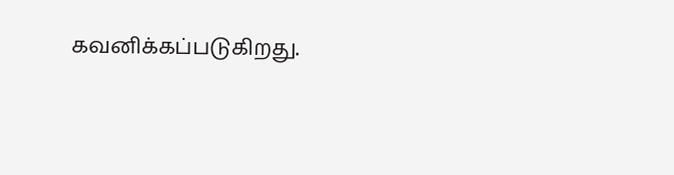கவனிக்கப்படுகிறது.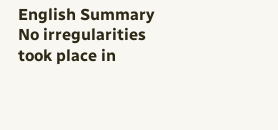English Summary
No irregularities took place in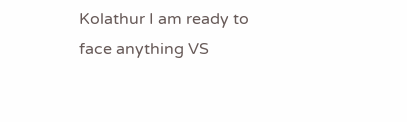Kolathur I am ready to face anything VS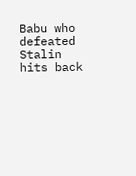Babu who defeated Stalin hits back